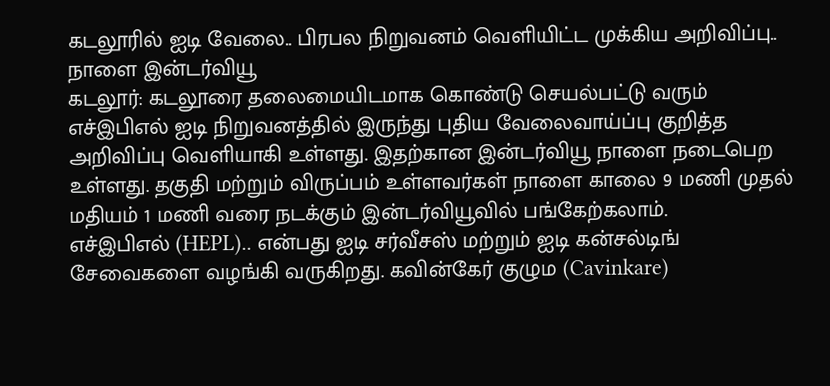கடலூரில் ஐடி வேலை.. பிரபல நிறுவனம் வெளியிட்ட முக்கிய அறிவிப்பு.. நாளை இன்டர்வியூ
கடலூர்: கடலூரை தலைமையிடமாக கொண்டு செயல்பட்டு வரும் எச்இபிஎல் ஐடி நிறுவனத்தில் இருந்து புதிய வேலைவாய்ப்பு குறித்த அறிவிப்பு வெளியாகி உள்ளது. இதற்கான இன்டர்வியூ நாளை நடைபெற உள்ளது. தகுதி மற்றும் விருப்பம் உள்ளவர்கள் நாளை காலை 9 மணி முதல் மதியம் 1 மணி வரை நடக்கும் இன்டர்வியூவில் பங்கேற்கலாம்.
எச்இபிஎல் (HEPL).. என்பது ஐடி சர்வீசஸ் மற்றும் ஐடி கன்சல்டிங் சேவைகளை வழங்கி வருகிறது. கவின்கேர் குழும (Cavinkare)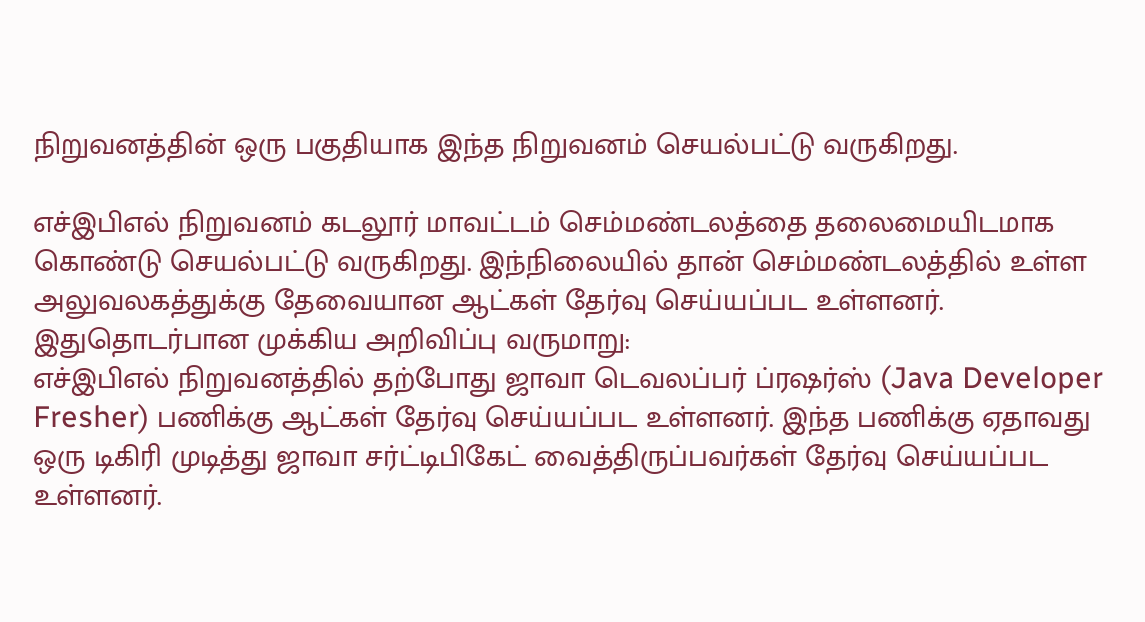நிறுவனத்தின் ஒரு பகுதியாக இந்த நிறுவனம் செயல்பட்டு வருகிறது.

எச்இபிஎல் நிறுவனம் கடலூர் மாவட்டம் செம்மண்டலத்தை தலைமையிடமாக கொண்டு செயல்பட்டு வருகிறது. இந்நிலையில் தான் செம்மண்டலத்தில் உள்ள அலுவலகத்துக்கு தேவையான ஆட்கள் தேர்வு செய்யப்பட உள்ளனர். இதுதொடர்பான முக்கிய அறிவிப்பு வருமாறு:
எச்இபிஎல் நிறுவனத்தில் தற்போது ஜாவா டெவலப்பர் ப்ரஷர்ஸ் (Java Developer Fresher) பணிக்கு ஆட்கள் தேர்வு செய்யப்பட உள்ளனர். இந்த பணிக்கு ஏதாவது ஒரு டிகிரி முடித்து ஜாவா சர்ட்டிபிகேட் வைத்திருப்பவர்கள் தேர்வு செய்யப்பட உள்ளனர்.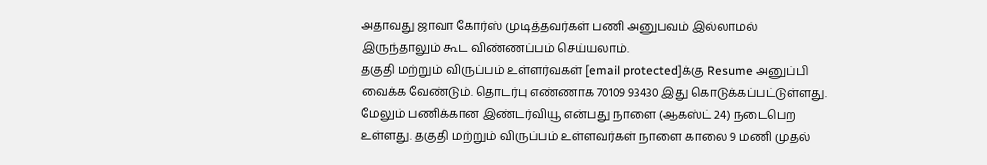அதாவது ஜாவா கோர்ஸ் முடித்தவர்கள் பணி அனுபவம் இல்லாமல் இருந்தாலும் கூட விண்ணப்பம் செய்யலாம்.
தகுதி மற்றும் விருப்பம் உள்ளர்வகள் [email protected]க்கு Resume அனுப்பி வைக்க வேண்டும். தொடர்பு எண்ணாக 70109 93430 இது கொடுக்கப்பட்டுள்ளது. மேலும் பணிக்கான இண்டர்வியூ என்பது நாளை (ஆகஸ்ட் 24) நடைபெற உள்ளது. தகுதி மற்றும் விருப்பம் உள்ளவர்கள் நாளை காலை 9 மணி முதல்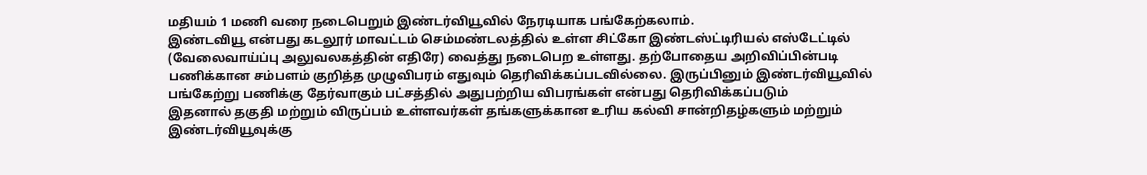மதியம் 1 மணி வரை நடைபெறும் இண்டர்வியூவில் நேரடியாக பங்கேற்கலாம்.
இண்டவியூ என்பது கடலூர் மாவட்டம் செம்மண்டலத்தில் உள்ள சிட்கோ இண்டஸ்ட்டிரியல் எஸ்டேட்டில் (வேலைவாய்ப்பு அலுவலகத்தின் எதிரே) வைத்து நடைபெற உள்ளது. தற்போதைய அறிவிப்பின்படி பணிக்கான சம்பளம் குறித்த முழுவிபரம் எதுவும் தெரிவிக்கப்படவில்லை. இருப்பினும் இண்டர்வியூவில் பங்கேற்று பணிக்கு தேர்வாகும் பட்சத்தில் அதுபற்றிய விபரங்கள் என்பது தெரிவிக்கப்படும்
இதனால் தகுதி மற்றும் விருப்பம் உள்ளவர்கள் தங்களுக்கான உரிய கல்வி சான்றிதழ்களும் மற்றும் இண்டர்வியூவுக்கு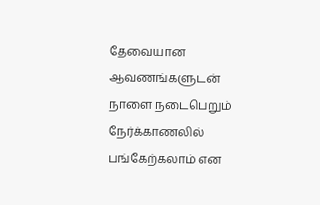தேவையான ஆவணங்களுடன் நாளை நடைபெறும் நேர்க்காணலில் பங்கேற்கலாம் என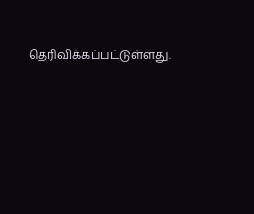தெரிவிக்கப்பட்டுள்ளது.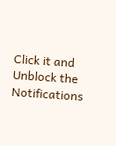Click it and Unblock the Notifications